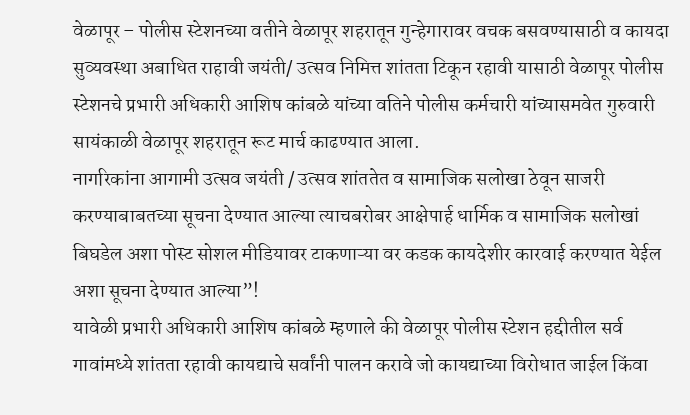वेळापूर – पोलीस स्टेशनच्या वतीने वेळापूर शहरातून गुन्हेगारावर वचक बसवण्यासाठी व कायदा सुव्यवस्था अबाधित राहावी जयंती/ उत्सव निमित्त शांतता टिकून रहावी यासाठी वेळापूर पोलीस स्टेशनचे प्रभारी अधिकारी आशिष कांबळे यांच्या वतिने पोलीस कर्मचारी यांच्यासमवेत गुरुवारी सायंकाळी वेळापूर शहरातून रूट मार्च काढण्यात आला.
नागरिकांना आगामी उत्सव जयंती / उत्सव शांततेत व सामाजिक सलोखा ठेवून साजरी करण्याबाबतच्या सूचना देण्यात आल्या त्याचबरोबर आक्षेपार्ह धार्मिक व सामाजिक सलोखां बिघडेल अशा पोस्ट सोशल मीडियावर टाकणाऱ्या वर कडक कायदेशीर कारवाई करण्यात येईल अशा सूचना देण्यात आल्या”!
यावेळी प्रभारी अधिकारी आशिष कांबळे म्हणाले की वेळापूर पोलीस स्टेशन हद्दीतील सर्व गावांमध्ये शांतता रहावी कायद्याचे सर्वांनी पालन करावे जो कायद्याच्या विरोधात जाईल किंवा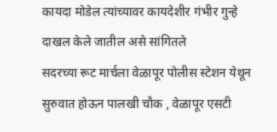कायदा मोडेल त्यांच्यावर कायदेशीर गंभीर गुन्हे दाखल केले जातील असे सांगितले
सदरच्या रूट मार्चला वेळापूर पोलीस स्टेशन येथून सुरुवात होऊन पालखी चौक , वेळापूर एसटी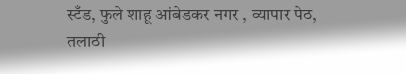स्टँड, फुले शाहू आंबेडकर नगर , व्यापार पेठ, तलाठी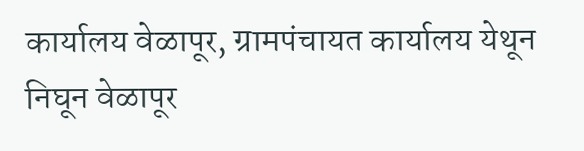कार्यालय वेळापूर, ग्रामपंचायत कार्यालय येथून निघून वेळापूर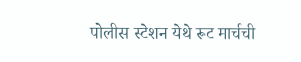पोलीस स्टेशन येथे रूट मार्चची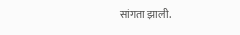सांगता झाली.